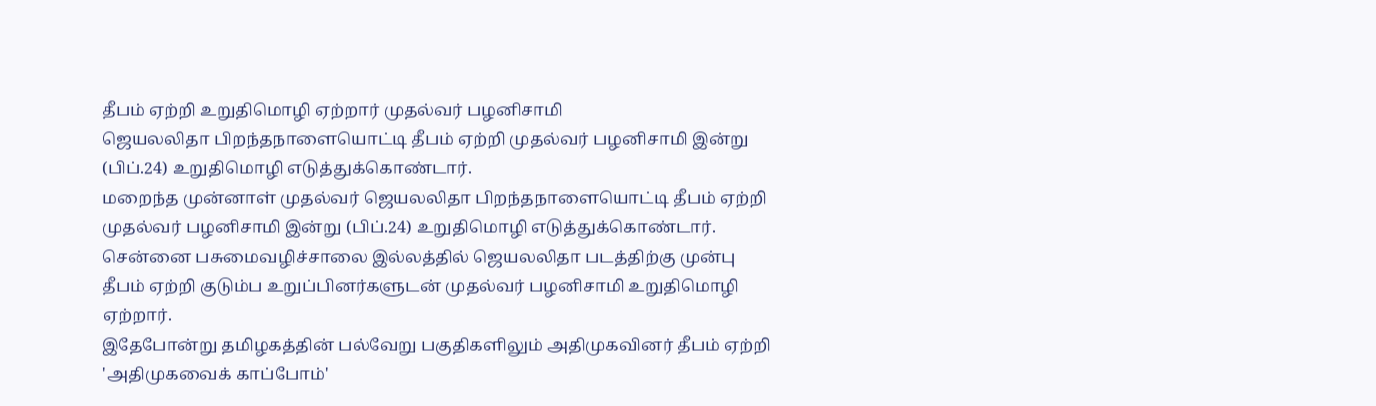தீபம் ஏற்றி உறுதிமொழி ஏற்றார் முதல்வர் பழனிசாமி
ஜெயலலிதா பிறந்தநாளையொட்டி தீபம் ஏற்றி முதல்வர் பழனிசாமி இன்று (பிப்.24) உறுதிமொழி எடுத்துக்கொண்டார்.
மறைந்த முன்னாள் முதல்வர் ஜெயலலிதா பிறந்தநாளையொட்டி தீபம் ஏற்றி முதல்வர் பழனிசாமி இன்று (பிப்.24) உறுதிமொழி எடுத்துக்கொண்டார்.
சென்னை பசுமைவழிச்சாலை இல்லத்தில் ஜெயலலிதா படத்திற்கு முன்பு தீபம் ஏற்றி குடும்ப உறுப்பினர்களுடன் முதல்வர் பழனிசாமி உறுதிமொழி ஏற்றார்.
இதேபோன்று தமிழகத்தின் பல்வேறு பகுதிகளிலும் அதிமுகவினர் தீபம் ஏற்றி 'அதிமுகவைக் காப்போம்'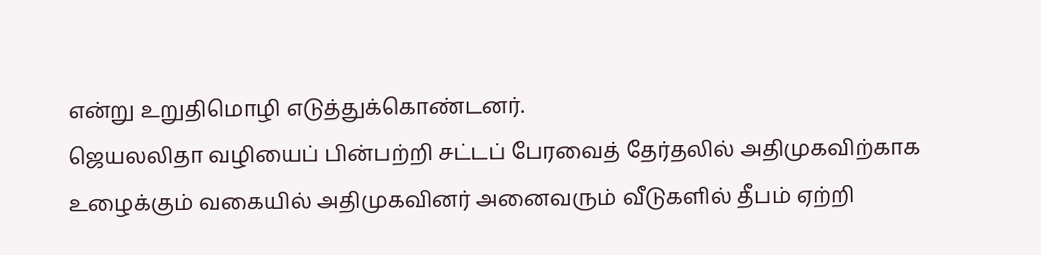என்று உறுதிமொழி எடுத்துக்கொண்டனர்.
ஜெயலலிதா வழியைப் பின்பற்றி சட்டப் பேரவைத் தேர்தலில் அதிமுகவிற்காக உழைக்கும் வகையில் அதிமுகவினர் அனைவரும் வீடுகளில் தீபம் ஏற்றி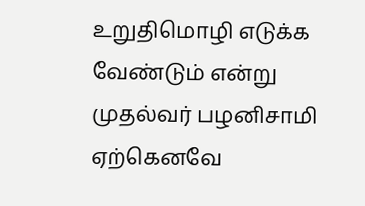உறுதிமொழி எடுக்க வேண்டும் என்று முதல்வர் பழனிசாமி ஏற்கெனவே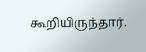கூறியிருந்தார்.